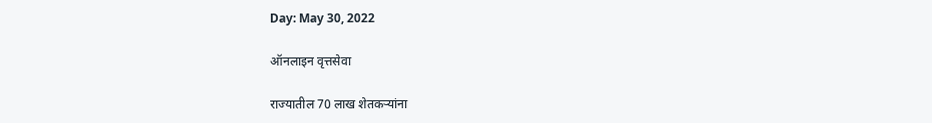Day: May 30, 2022

ऑनलाइन वृत्तसेवा

राज्यातील 70 लाख शेतकऱ्यांना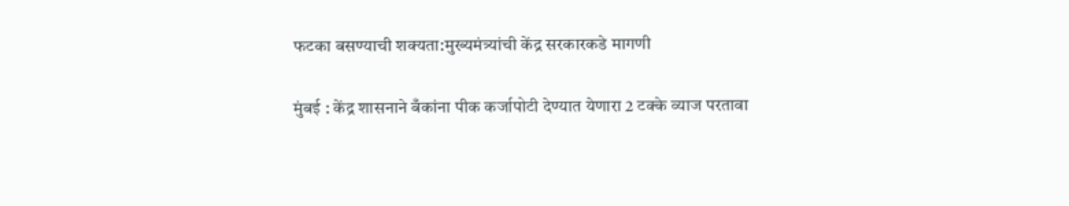फटका बसण्याची शक्यता:मुख्यमंत्र्यांची केंद्र सरकारकडे मागणी

मुंबई : केंद्र शासनाने बँकांना पीक कर्जापोटी देण्यात येणारा 2 टक्के व्याज परतावा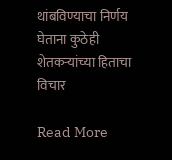थांबविण्याचा निर्णय घेताना कुठेही शेतकऱ्यांच्या हिताचा विचार

Read More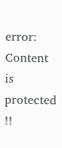error: Content is protected !!